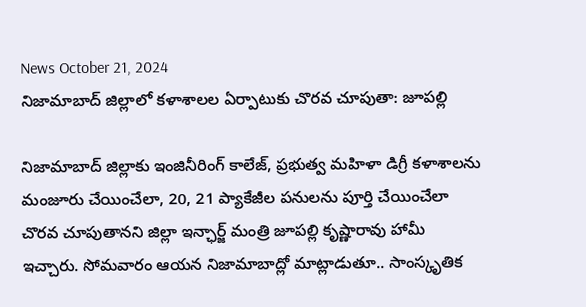News October 21, 2024
నిజామాబాద్ జిల్లాలో కళాశాలల ఏర్పాటుకు చొరవ చూపుతా: జూపల్లి

నిజామాబాద్ జిల్లాకు ఇంజినీరింగ్ కాలేజ్, ప్రభుత్వ మహిళా డిగ్రీ కళాశాలను మంజూరు చేయించేలా, 20, 21 ప్యాకేజీల పనులను పూర్తి చేయించేలా చొరవ చూపుతానని జిల్లా ఇన్ఛార్జ్ మంత్రి జూపల్లి కృష్ణారావు హామీ ఇచ్చారు. సోమవారం ఆయన నిజామాబాద్లో మాట్లాడుతూ.. సాంస్కృతిక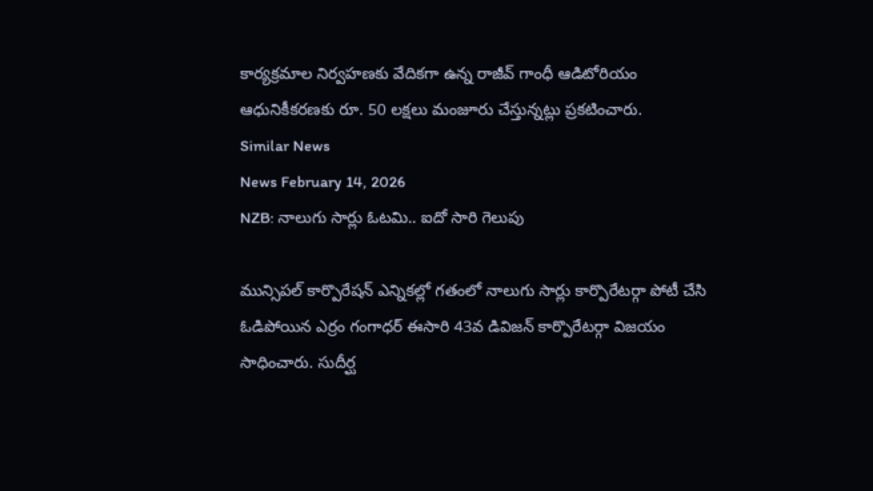కార్యక్రమాల నిర్వహణకు వేదికగా ఉన్న రాజీవ్ గాంధీ ఆడిటోరియం ఆధునికీకరణకు రూ. 50 లక్షలు మంజూరు చేస్తున్నట్లు ప్రకటించారు.
Similar News
News February 14, 2026
NZB: నాలుగు సార్లు ఓటమి.. ఐదో సారి గెలుపు

మున్సిపల్ కార్పొరేషన్ ఎన్నికల్లో గతంలో నాలుగు సార్లు కార్పొరేటర్గా పోటీ చేసి ఓడిపోయిన ఎర్రం గంగాధర్ ఈసారి 43వ డివిజన్ కార్పొరేటర్గా విజయం సాధించారు. సుదీర్ఘ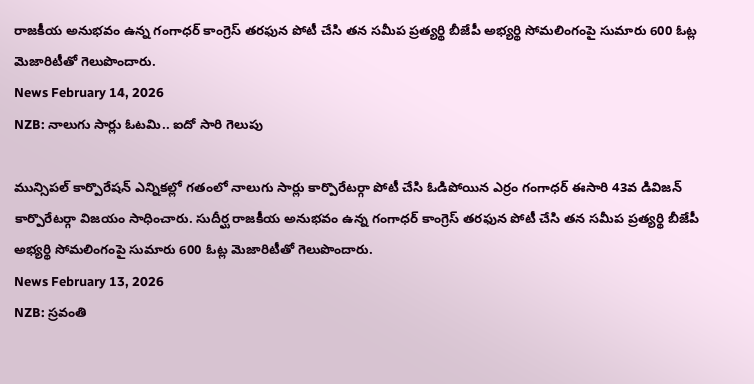రాజకీయ అనుభవం ఉన్న గంగాధర్ కాంగ్రెస్ తరఫున పోటీ చేసి తన సమీప ప్రత్యర్థి బీజేపీ అభ్యర్థి సోమలింగంపై సుమారు 600 ఓట్ల మెజారిటీతో గెలుపొందారు.
News February 14, 2026
NZB: నాలుగు సార్లు ఓటమి.. ఐదో సారి గెలుపు

మున్సిపల్ కార్పొరేషన్ ఎన్నికల్లో గతంలో నాలుగు సార్లు కార్పొరేటర్గా పోటీ చేసి ఓడిపోయిన ఎర్రం గంగాధర్ ఈసారి 43వ డివిజన్ కార్పొరేటర్గా విజయం సాధించారు. సుదీర్ఘ రాజకీయ అనుభవం ఉన్న గంగాధర్ కాంగ్రెస్ తరఫున పోటీ చేసి తన సమీప ప్రత్యర్థి బీజేపీ అభ్యర్థి సోమలింగంపై సుమారు 600 ఓట్ల మెజారిటీతో గెలుపొందారు.
News February 13, 2026
NZB: స్రవంతి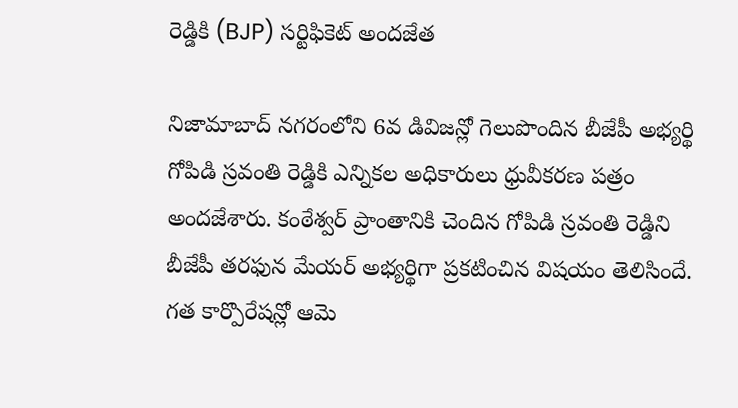రెడ్డికి (BJP) సర్టిఫికెట్ అందజేత

నిజామాబాద్ నగరంలోని 6వ డివిజన్లో గెలుపొందిన బీజేపీ అభ్యర్థి గోపిడి స్రవంతి రెడ్డికి ఎన్నికల అధికారులు ధ్రువీకరణ పత్రం అందజేశారు. కంఠేశ్వర్ ప్రాంతానికి చెందిన గోపిడి స్రవంతి రెడ్డిని బీజేపీ తరఫున మేయర్ అభ్యర్థిగా ప్రకటించిన విషయం తెలిసిందే. గత కార్పొరేషన్లో ఆమె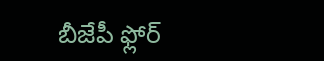బీజేపీ ఫ్లోర్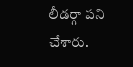లీడర్గా పని చేశారు.